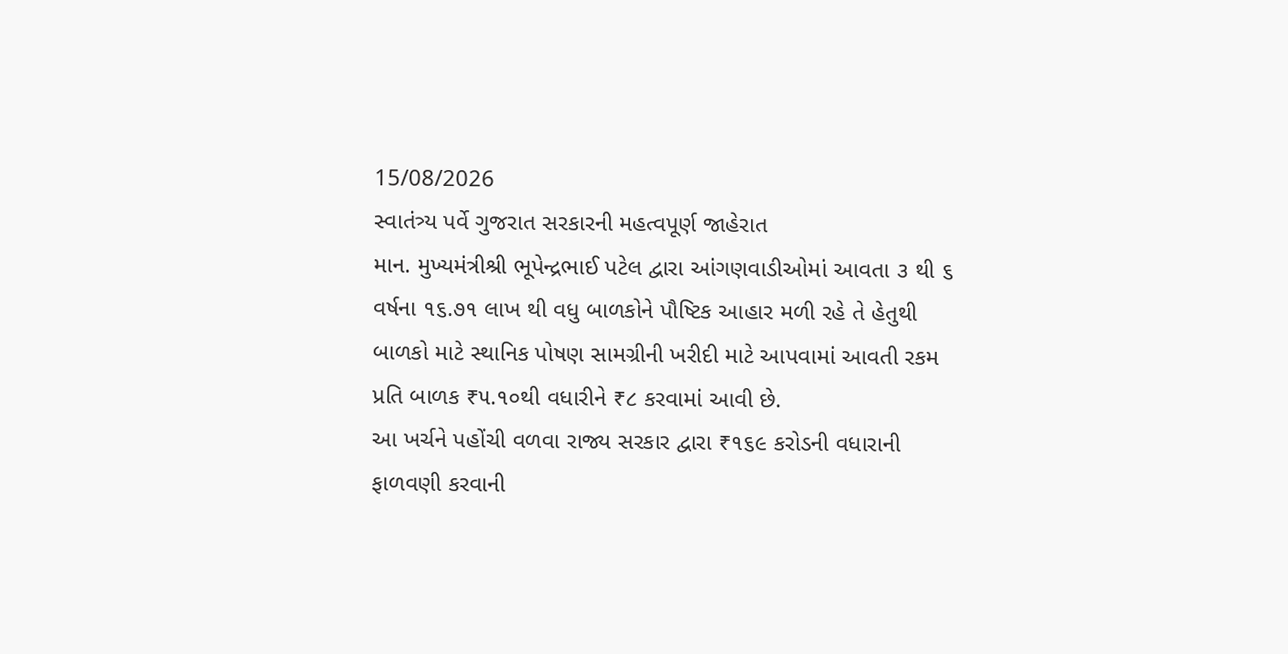15/08/2026
સ્વાતંત્ર્ય પર્વે ગુજરાત સરકારની મહત્વપૂર્ણ જાહેરાત
માન. મુખ્યમંત્રીશ્રી ભૂપેન્દ્રભાઈ પટેલ દ્વારા આંગણવાડીઓમાં આવતા ૩ થી ૬ વર્ષના ૧૬.૭૧ લાખ થી વધુ બાળકોને પૌષ્ટિક આહાર મળી રહે તે હેતુથી બાળકો માટે સ્થાનિક પોષણ સામગ્રીની ખરીદી માટે આપવામાં આવતી રકમ પ્રતિ બાળક ₹૫.૧૦થી વધારીને ₹૮ કરવામાં આવી છે.
આ ખર્ચને પહોંચી વળવા રાજ્ય સરકાર દ્વારા ₹૧૬૯ કરોડની વધારાની ફાળવણી કરવાની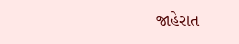જાહેરાત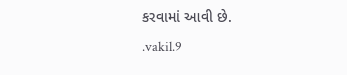કરવામાં આવી છે.
.vakil.9